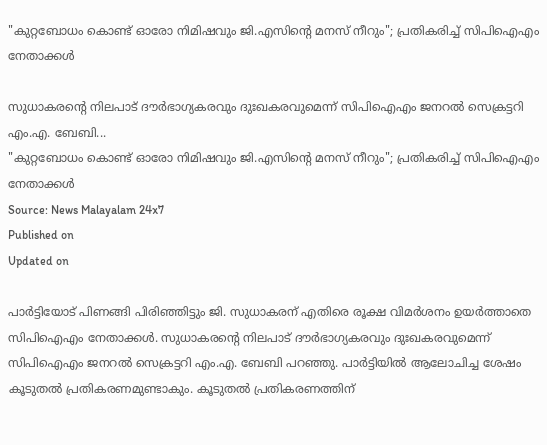"കുറ്റബോധം കൊണ്ട് ഓരോ നിമിഷവും ജി.എസിൻ്റെ മനസ് നീറും"; പ്രതികരിച്ച് സിപിഐഎം നേതാക്കൾ

സുധാകരൻ്റെ നിലപാട് ദൗർഭാഗ്യകരവും ദുഃഖകരവുമെന്ന് സിപിഐഎം ജനറൽ സെക്രട്ടറി എം.എ. ബേബി...
"കുറ്റബോധം കൊണ്ട് ഓരോ നിമിഷവും ജി.എസിൻ്റെ മനസ് നീറും"; പ്രതികരിച്ച് സിപിഐഎം നേതാക്കൾ
Source: News Malayalam 24x7
Published on
Updated on

പാർട്ടിയോട് പിണങ്ങി പിരിഞ്ഞിട്ടും ജി. സുധാകരന് എതിരെ രൂക്ഷ വിമർശനം ഉയർത്താതെ സിപിഐഎം നേതാക്കൾ. സുധാകരൻ്റെ നിലപാട് ദൗർഭാഗ്യകരവും ദുഃഖകരവുമെന്ന് സിപിഐഎം ജനറൽ സെക്രട്ടറി എം.എ. ബേബി പറഞ്ഞു. പാർട്ടിയിൽ ആലോചിച്ച ശേഷം കൂടുതൽ പ്രതികരണമുണ്ടാകും. കൂടുതൽ പ്രതികരണത്തിന്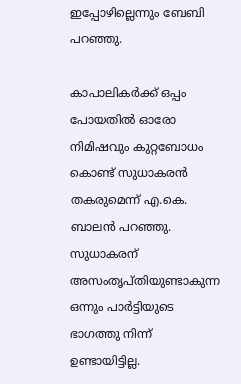ഇപ്പോഴില്ലെന്നും ബേബി പറഞ്ഞു.

കാപാലികർക്ക് ഒപ്പം പോയതിൽ ഓരോ നിമിഷവും കുറ്റബോധം കൊണ്ട് സുധാകരൻ തകരുമെന്ന് എ.കെ. ബാലൻ പറഞ്ഞു. സുധാകരന് അസംതൃപ്തിയുണ്ടാകുന്ന ഒന്നും പാർട്ടിയുടെ ഭാഗത്തു നിന്ന് ഉണ്ടായിട്ടില്ല.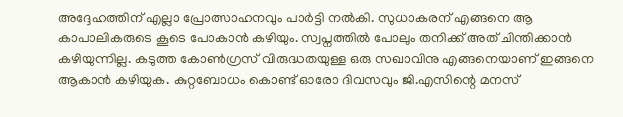അദ്ദേഹത്തിന് എല്ലാ പ്രോത്സാഹനവും പാർട്ടി നൽകി. സുധാകരന് എങ്ങനെ ആ കാപാലികരുടെ കൂടെ പോകാൻ കഴിയും. സ്വപ്നത്തിൽ പോലും തനിക്ക് അത് ചിന്തിക്കാൻ കഴിയുന്നില്ല. കടുത്ത കോൺഗ്രസ് വിരുദ്ധതയുള്ള ഒരു സഖാവിനു എങ്ങനെയാണ് ഇങ്ങനെ ആകാൻ കഴിയുക. കുറ്റബോധം കൊണ്ട് ഓരോ ദിവസവും ജി.എസിന്റെ മനസ്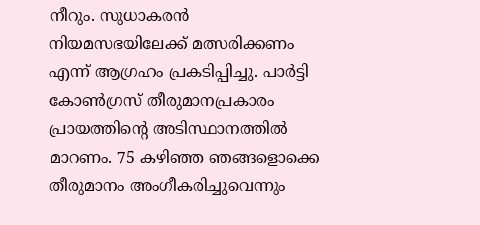നീറും. സുധാകരൻ നിയമസഭയിലേക്ക് മത്സരിക്കണം എന്ന് ആഗ്രഹം പ്രകടിപ്പിച്ചു. പാർട്ടി കോൺഗ്രസ് തീരുമാനപ്രകാരം പ്രായത്തിന്റെ അടിസ്ഥാനത്തിൽ മാറണം. 75 കഴിഞ്ഞ ഞങ്ങളൊക്കെ തീരുമാനം അംഗീകരിച്ചുവെന്നും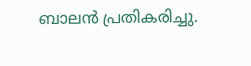ബാലൻ പ്രതികരിച്ചു.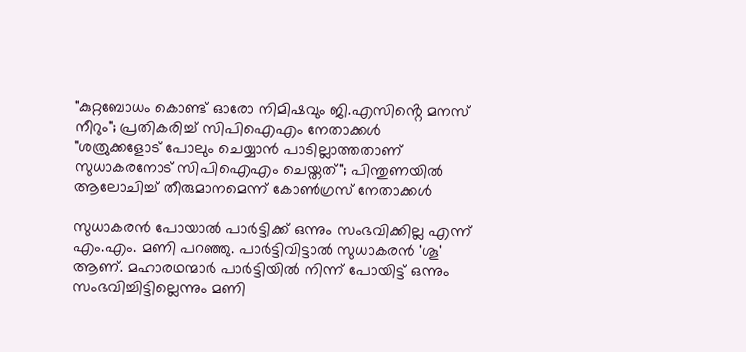"കുറ്റബോധം കൊണ്ട് ഓരോ നിമിഷവും ജി.എസിൻ്റെ മനസ് നീറും"; പ്രതികരിച്ച് സിപിഐഎം നേതാക്കൾ
"ശത്രുക്കളോട് പോലും ചെയ്യാൻ പാടില്ലാത്തതാണ് സുധാകരനോട് സിപിഐഎം ചെയ്തത്"; പിന്തുണയിൽ ആലോചിച്ച് തീരുമാനമെന്ന് കോൺഗ്രസ് നേതാക്കൾ

സുധാകരൻ പോയാൽ പാർട്ടിക്ക് ഒന്നും സംഭവിക്കില്ല എന്ന് എം.എം. മണി പറഞ്ഞു. പാർട്ടിവിട്ടാൽ സുധാകരൻ 'ശൂ' ആണ്. മഹാരഥന്മാർ പാർട്ടിയിൽ നിന്ന് പോയിട്ട് ഒന്നും സംഭവിച്ചിട്ടില്ലെന്നും മണി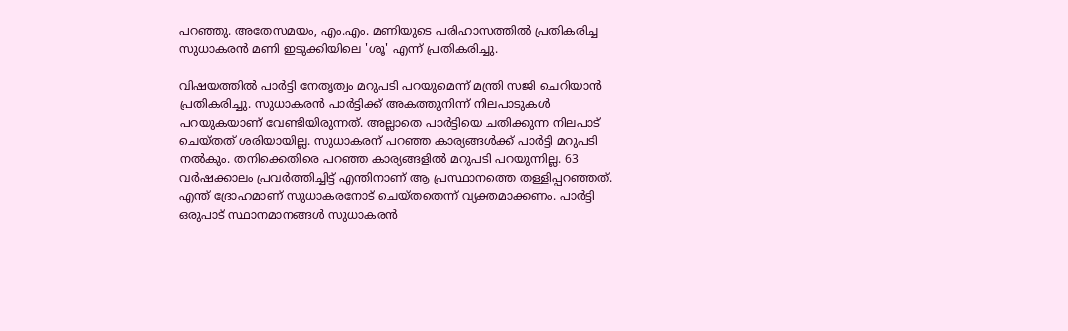പറഞ്ഞു. അതേസമയം, എം.എം. മണിയുടെ പരിഹാസത്തിൽ പ്രതികരിച്ച സുധാകരൻ മണി ഇടുക്കിയിലെ 'ശൂ' എന്ന് പ്രതികരിച്ചു.

വിഷയത്തിൽ പാർട്ടി നേതൃത്വം മറുപടി പറയുമെന്ന് മന്ത്രി സജി ചെറിയാൻ പ്രതികരിച്ചു. സുധാകരൻ പാർട്ടിക്ക് അകത്തുനിന്ന് നിലപാടുകൾ പറയുകയാണ് വേണ്ടിയിരുന്നത്. അല്ലാതെ പാർട്ടിയെ ചതിക്കുന്ന നിലപാട് ചെയ്തത് ശരിയായില്ല. സുധാകരന് പറഞ്ഞ കാര്യങ്ങൾക്ക് പാർട്ടി മറുപടി നൽകും. തനിക്കെതിരെ പറഞ്ഞ കാര്യങ്ങളിൽ മറുപടി പറയുന്നില്ല. 63 വർഷക്കാലം പ്രവർത്തിച്ചിട്ട് എന്തിനാണ് ആ പ്രസ്ഥാനത്തെ തള്ളിപ്പറഞ്ഞത്. എന്ത് ദ്രോഹമാണ് സുധാകരനോട് ചെയ്തതെന്ന് വ്യക്തമാക്കണം. പാർട്ടി ഒരുപാട് സ്ഥാനമാനങ്ങൾ സുധാകരൻ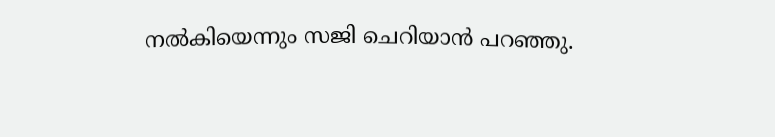നൽകിയെന്നും സജി ചെറിയാൻ പറഞ്ഞു.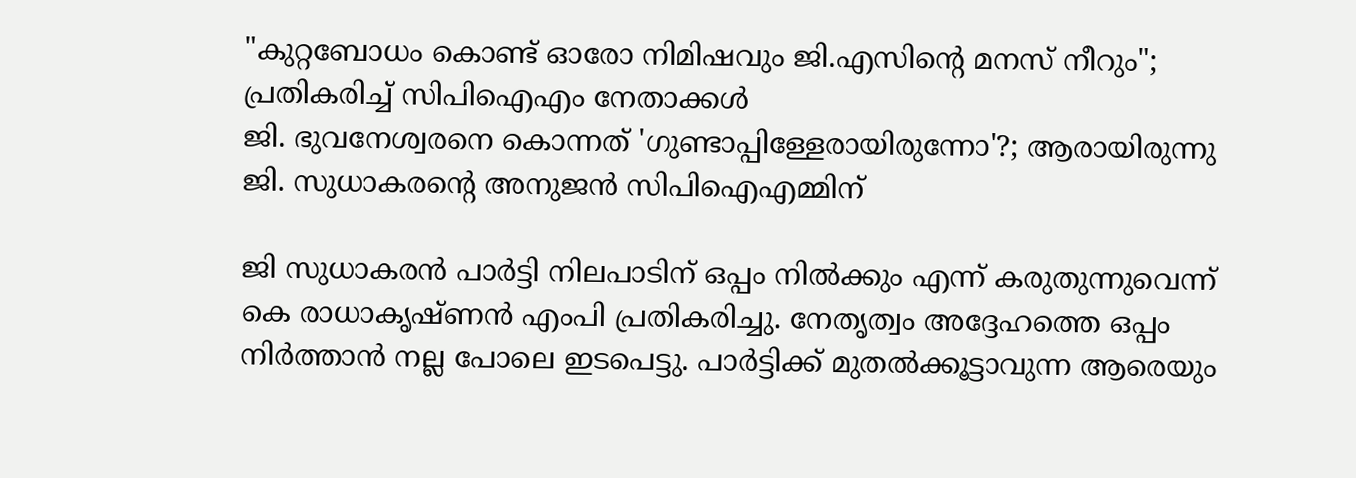"കുറ്റബോധം കൊണ്ട് ഓരോ നിമിഷവും ജി.എസിൻ്റെ മനസ് നീറും"; പ്രതികരിച്ച് സിപിഐഎം നേതാക്കൾ
ജി. ഭുവനേശ്വരനെ കൊന്നത് 'ഗുണ്ടാപ്പിള്ളേരായിരുന്നോ'?; ആരായിരുന്നു ജി. സുധാകരന്റെ അനുജന്‍ സിപിഐഎമ്മിന്

ജി സുധാകരൻ പാർട്ടി നിലപാടിന് ഒപ്പം നിൽക്കും എന്ന് കരുതുന്നുവെന്ന് കെ രാധാകൃഷ്ണൻ എംപി പ്രതികരിച്ചു. നേതൃത്വം അദ്ദേഹത്തെ ഒപ്പം നിർത്താൻ നല്ല പോലെ ഇടപെട്ടു. പാർട്ടിക്ക് മുതൽക്കൂട്ടാവുന്ന ആരെയും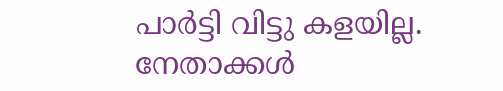പാർട്ടി വിട്ടു കളയില്ല. നേതാക്കൾ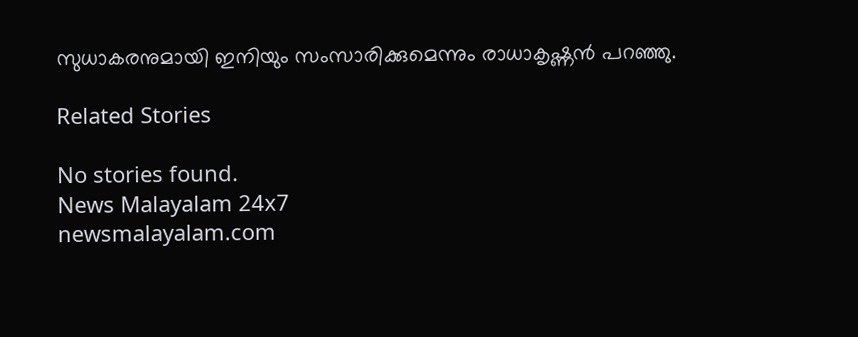സുധാകരനുമായി ഇനിയും സംസാരിക്കുമെന്നും രാധാകൃഷ്ണൻ പറഞ്ഞു.

Related Stories

No stories found.
News Malayalam 24x7
newsmalayalam.com